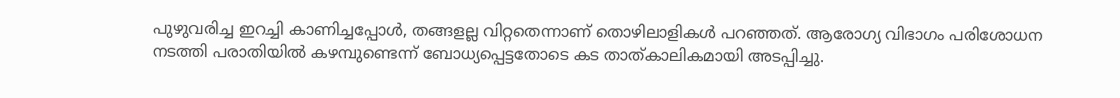പുഴുവരിച്ച ഇറച്ചി കാണിച്ചപ്പോള്‍, തങ്ങളല്ല വിറ്റതെന്നാണ് തൊഴിലാളികള്‍ പറഞ്ഞത്. ആരോഗ്യ വിഭാഗം പരിശോധന നടത്തി പരാതിയില്‍ കഴമ്പുണ്ടെന്ന് ബോധ്യപ്പെട്ടതോടെ കട താത്കാലികമായി അടപ്പിച്ചു.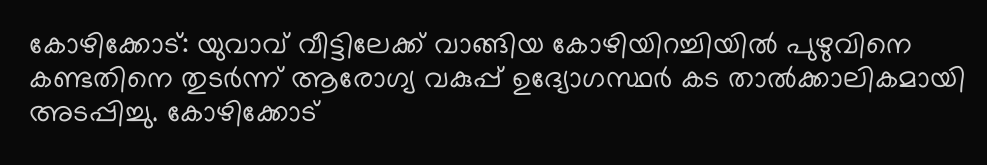കോഴിക്കോട്: യുവാവ് വീട്ടിലേക്ക് വാങ്ങിയ കോഴിയിറച്ചിയില്‍ പുഴുവിനെ കണ്ടതിനെ തുടര്‍ന്ന് ആരോഗ്യ വകുപ്പ് ഉദ്യോഗസ്ഥര്‍ കട താല്‍ക്കാലികമായി അടപ്പിച്ചു. കോഴിക്കോട്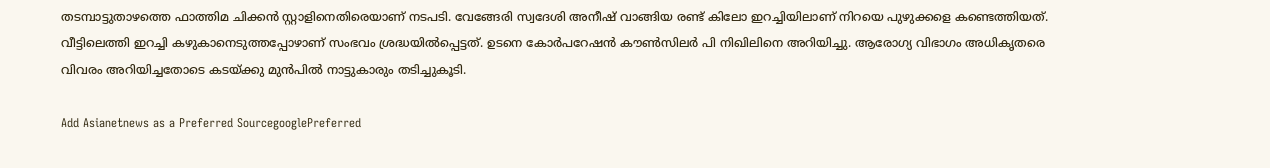തടമ്പാട്ടുതാഴത്തെ ഫാത്തിമ ചിക്കന്‍ സ്റ്റാളിനെതിരെയാണ് നടപടി. വേങ്ങേരി സ്വദേശി അനീഷ് വാങ്ങിയ രണ്ട് കിലോ ഇറച്ചിയിലാണ് നിറയെ പുഴുക്കളെ കണ്ടെത്തിയത്. വീട്ടിലെത്തി ഇറച്ചി കഴുകാനെടുത്തപ്പോഴാണ് സംഭവം ശ്രദ്ധയില്‍പ്പെട്ടത്. ഉടനെ കോര്‍പറേഷന്‍ കൗണ്‍സിലര്‍ പി നിഖിലിനെ അറിയിച്ചു. ആരോഗ്യ വിഭാഗം അധികൃതരെ വിവരം അറിയിച്ചതോടെ കടയ്ക്കു മുന്‍പില്‍ നാട്ടുകാരും തടിച്ചുകൂടി.

Add Asianetnews as a Preferred SourcegooglePreferred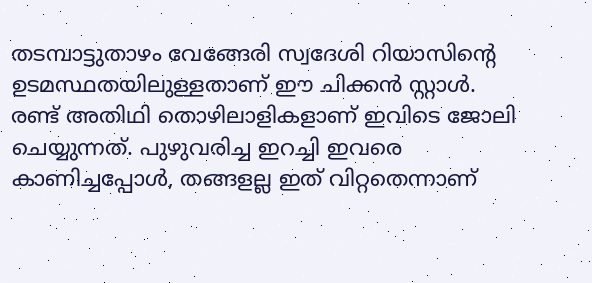തടമ്പാട്ടുതാഴം വേങ്ങേരി സ്വദേശി റിയാസിന്‍റെ ഉടമസ്ഥതയിലുള്ളതാണ് ഈ ചിക്കന്‍ സ്റ്റാള്‍. രണ്ട് അതിഥി തൊഴിലാളികളാണ് ഇവിടെ ജോലി ചെയ്യുന്നത്. പുഴുവരിച്ച ഇറച്ചി ഇവരെ കാണിച്ചപ്പോള്‍, തങ്ങളല്ല ഇത് വിറ്റതെന്നാണ്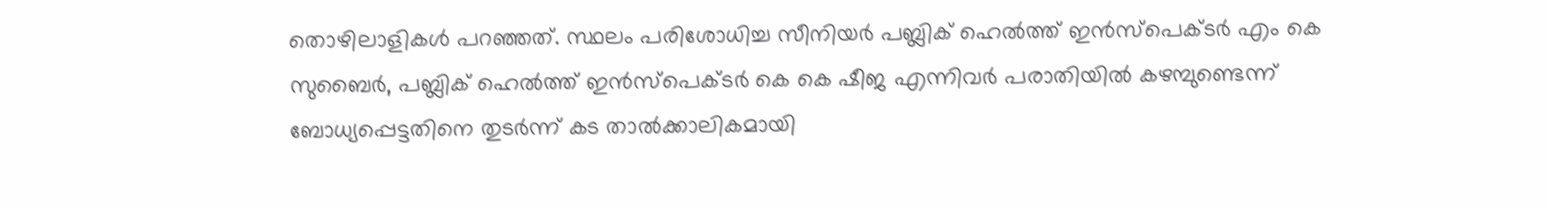തൊഴിലാളികള്‍ പറഞ്ഞത്. സ്ഥലം പരിശോധിച്ച സീനിയര്‍ പബ്ലിക് ഹെല്‍ത്ത് ഇന്‍സ്‌പെക്ടര്‍ എം കെ സുബൈര്‍, പബ്ലിക് ഹെല്‍ത്ത് ഇന്‍സ്‌പെക്ടര്‍ കെ കെ ഷീജ എന്നിവര്‍ പരാതിയില്‍ കഴമ്പുണ്ടെന്ന് ബോധ്യപ്പെട്ടതിനെ തുടര്‍ന്ന് കട താല്‍ക്കാലികമായി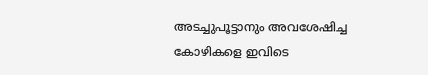അടച്ചുപൂട്ടാനും അവശേഷിച്ച കോഴികളെ ഇവിടെ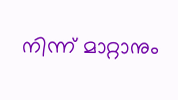നിന്ന് മാറ്റാനും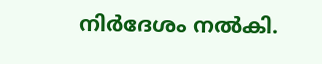നിര്‍ദേശം നല്‍കി.